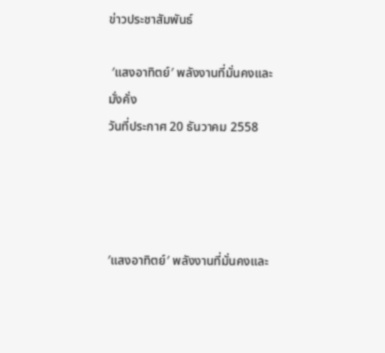ข่าวประชาสัมพันธ์

 ′แสงอาทิตย์′ พลังงานที่มั่นคงและมั่งคั่ง
วันที่ประกาศ 20 ธันวาคม 2558




′แสงอาทิตย์′ พลังงานที่มั่นคงและ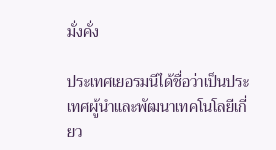มั่งคั่ง

ประเทศเยอรมนีได้ชื่อว่าเป็นประเทศผู้นำและพัฒนาเทคโนโลยีเกี่ยว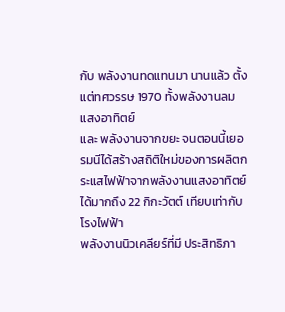กับ พลังงานทดแทนมา นานแล้ว ตั้งแต่ทศวรรษ 1970 ทั้งพลังงานลม แสงอาทิตย์
และ พลังงานจากขยะ จนตอนนี้เยอรมนีได้สร้างสถิติใหม่ของการผลิตกระแสไฟฟ้าจากพลังงานแสงอาทิตย์ ได้มากถึง 22 กิกะวัตต์ เทียบเท่ากับโรงไฟฟ้า
พลังงานนิวเคลียร์ที่มี ประสิทธิภา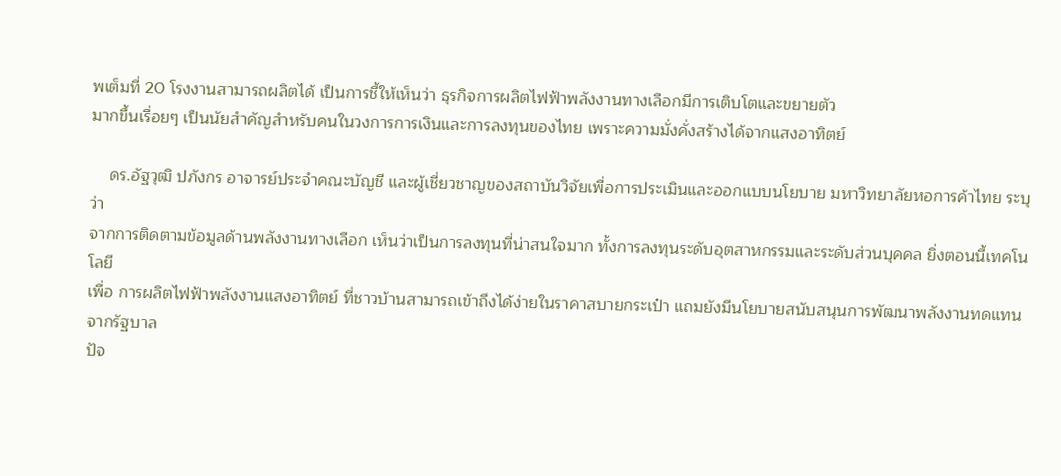พเต็มที่ 20 โรงงานสามารถผลิตได้ เป็นการชี้ให้เห็นว่า ธุรกิจการผลิตไฟฟ้าพลังงานทางเลือกมีการเติบโตและขยายตัว
มากขึ้นเรื่อยๆ เป็นนัยสำคัญสำหรับคนในวงการการเงินและการลงทุนของไทย เพราะความมั่งคั่งสร้างได้จากแสงอาทิตย์

    ดร.อัฐวุฒิ ปภังกร อาจารย์ประจำคณะบัญชี และผู้เชี่ยวชาญของสถาบันวิจัยเพื่อการประเมินและออกแบบนโยบาย มหาวิทยาลัยหอการค้าไทย ระบุว่า
จากการติดตามข้อมูลด้านพลังงานทางเลือก เห็นว่าเป็นการลงทุนที่น่าสนใจมาก ทั้งการลงทุนระดับอุตสาหกรรมและระดับส่วนบุคคล ยิ่งตอนนี้เทคโนโลยี
เพื่อ การผลิตไฟฟ้าพลังงานแสงอาทิตย์ ที่ชาวบ้านสามารถเข้าถึงได้ง่ายในราคาสบายกระเป๋า แถมยังมีนโยบายสนับสนุนการพัฒนาพลังงานทดแทนจากรัฐบาล
ปัจ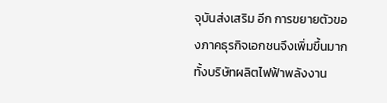จุบันส่งเสริม อีก การขยายตัวของภาคธุรกิจเอกชนจึงเพิ่มขึ้นมาก ทั้งบริษัทผลิตไฟฟ้าพลังงาน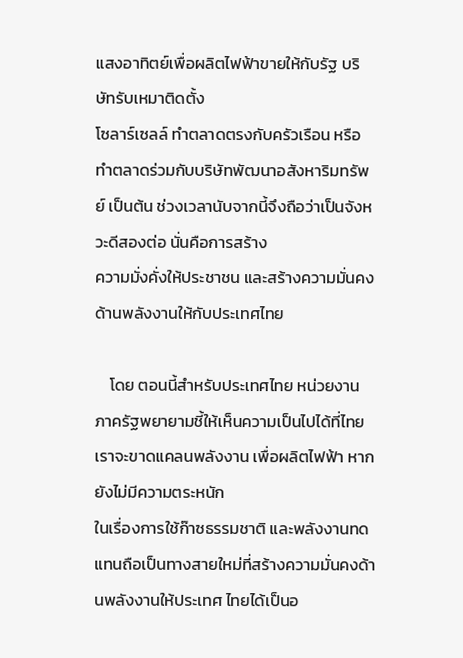แสงอาทิตย์เพื่อผลิตไฟฟ้าขายให้กับรัฐ บริษัทรับเหมาติดตั้ง
โซลาร์เซลล์ ทำตลาดตรงกับครัวเรือน หรือทำตลาดร่วมกับบริษัทพัฒนาอสังหาริมทรัพย์ เป็นต้น ช่วงเวลานับจากนี้จึงถือว่าเป็นจังหวะดีสองต่อ นั่นคือการสร้าง
ความมั่งคั่งให้ประชาชน และสร้างความมั่นคงด้านพลังงานให้กับประเทศไทย

    โดย ตอนนี้สำหรับประเทศไทย หน่วยงานภาครัฐพยายามชี้ให้เห็นความเป็นไปได้ที่ไทยเราจะขาดแคลนพลังงาน เพื่อผลิตไฟฟ้า หากยังไม่มีความตระหนัก
ในเรื่องการใช้ก๊าซธรรมชาติ และพลังงานทดแทนถือเป็นทางสายใหม่ที่สร้างความมั่นคงด้านพลังงานให้ประเทศ ไทยได้เป็นอ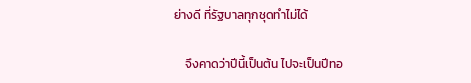ย่างดี ที่รัฐบาลทุกชุดทำไม่ได้

    จึงคาดว่าปีนี้เป็นต้น ไปจะเป็นปีทอ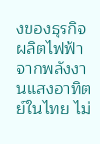งของธุรกิจผลิตไฟฟ้าจากพลังงานแสงอาทิตย์ในไทย ไม่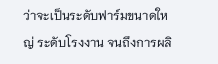ว่าจะเป็นระดับฟาร์มขนาดใหญ่ ระดับโรงงาน จนถึงการผลิ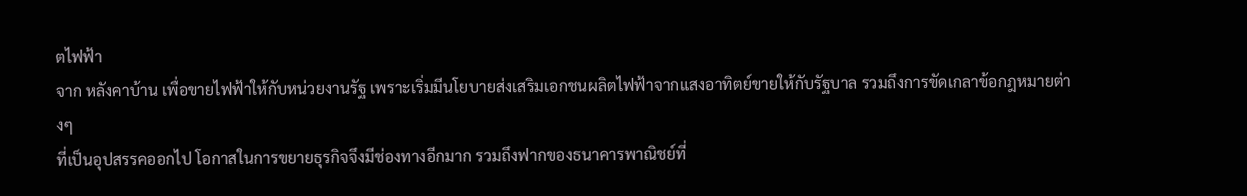ตไฟฟ้า
จาก หลังคาบ้าน เพื่อขายไฟฟ้าให้กับหน่วยงานรัฐ เพราะเริ่มมีนโยบายส่งเสริมเอกชนผลิตไฟฟ้าจากแสงอาทิตย์ขายให้กับรัฐบาล รวมถึงการขัดเกลาข้อกฎหมายต่างๆ
ที่เป็นอุปสรรคออกไป โอกาสในการขยายธุรกิจจึงมีช่องทางอีกมาก รวมถึงฟากของธนาคารพาณิชย์ที่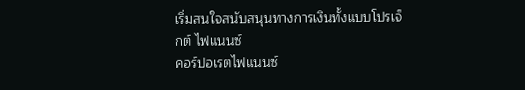เริ่มสนใจสนับสนุนทางการเงินทั้งแบบโปรเจ็กต์ ไฟแนนซ์
คอร์ปอเรตไฟแนนซ์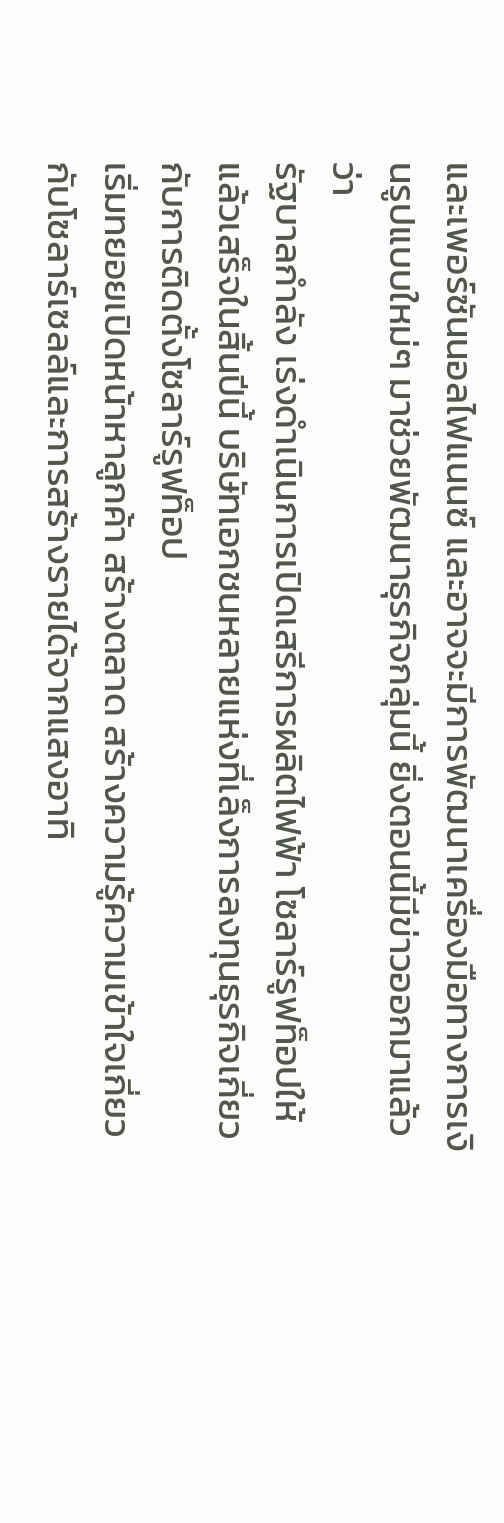และเพอร์ซันนอลไฟแนนซ์ และอาจจะมีการพัฒนาเครื่องมือทางการเงินรูปแบบใหม่ๆ มาช่วยพัฒนาธุรกิจกลุ่มนี้ ยิ่งตอนนี้มีข่าวออกมาแล้วว่า
รัฐบาลกำลัง เร่งดำเนินการเปิดเสรีการผลิตไฟฟ้า โซลาร์รูฟท็อปให้แล้วเสร็จในสิ้นปีนี้ บริษัทเอกชนหลายแห่งที่เล็งการลงทุนธุรกิจเกี่ยวกับการติดตั้งโซลาร์รูฟท็อป
เริ่มทยอยเปิดหน้าหาลูกค้า สร้างตลาด สร้างความรู้ความเข้าใจเกี่ยวกับโซลาร์เซลล์และการสร้างรายได้จากแสงอาทิ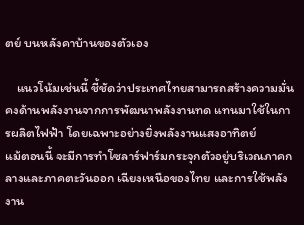ตย์ บนหลังคาบ้านของตัวเอง

    แนวโน้มเช่นนี้ ชี้ชัดว่าประเทศไทยสามารถสร้างความมั่นคงด้านพลังงานจากการพัฒนาพลังงานทด แทนมาใช้ในการผลิตไฟฟ้า โดยเฉพาะอย่างยิ่งพลังงานแสงอาทิตย์
แม้ตอนนี้ จะมีการทำโซลาร์ฟาร์มกระจุกตัวอยู่บริเวณภาคกลางและภาคตะวันออก เฉียงเหนือของไทย และการใช้พลังงาน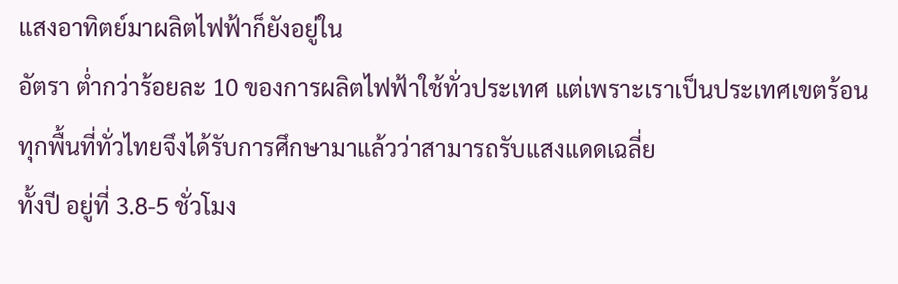แสงอาทิตย์มาผลิตไฟฟ้าก็ยังอยู่ใน
อัตรา ต่ำกว่าร้อยละ 10 ของการผลิตไฟฟ้าใช้ทั่วประเทศ แต่เพราะเราเป็นประเทศเขตร้อน ทุกพื้นที่ทั่วไทยจึงได้รับการศึกษามาแล้วว่าสามารถรับแสงแดดเฉลี่ย
ทั้งปี อยู่ที่ 3.8-5 ชั่วโมง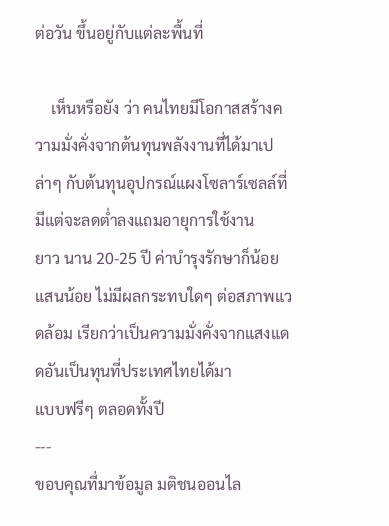ต่อวัน ขึ้นอยู่กับแต่ละพื้นที่

    เห็นหรือยัง ว่า คนไทยมีโอกาสสร้างความมั่งคั่งจากต้นทุนพลังงานที่ได้มาเปล่าๆ กับต้นทุนอุปกรณ์แผงโซลาร์เซลล์ที่มีแต่จะลดต่ำลงแถมอายุการใช้งาน
ยาว นาน 20-25 ปี ค่าบำรุงรักษาก็น้อยแสนน้อย ไม่มีผลกระทบใดๆ ต่อสภาพแวดล้อม เรียกว่าเป็นความมั่งคั่งจากแสงแดดอันเป็นทุนที่ประเทศไทยได้มา
แบบฟรีๆ ตลอดทั้งปี
---
ขอบคุณที่มาข้อมูล มติชนออนไล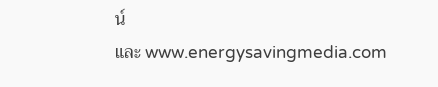น์
และ www.energysavingmedia.com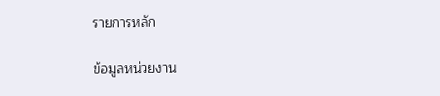รายการหลัก

ข้อมูลหน่วยงาน